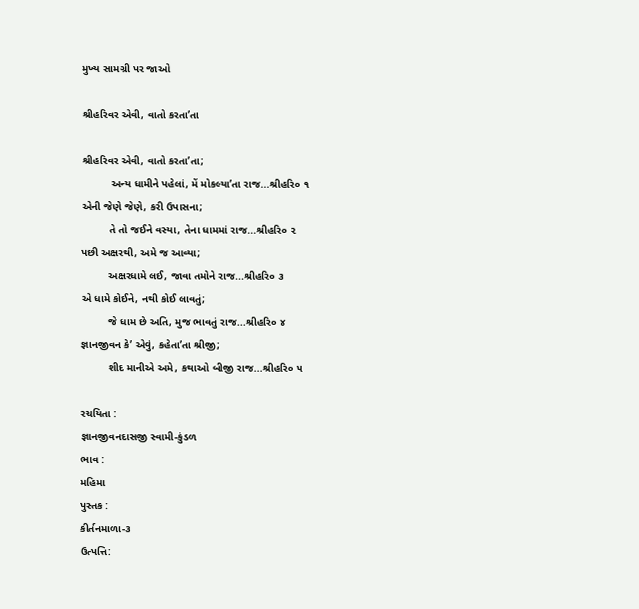મુખ્ય સામગ્રી પર જાઓ

શ્રીહરિવર એવી, વાતો કરતા’તા

શ્રીહરિવર એવી, વાતો કરતા’તા;
          અન્ય ધામીને પહેલાં, મેં મોકલ્યા’તા રાજ...શ્રીહરિ૦ ૧
એની જેણે જેણે, કરી ઉપાસના;
         તે તો જઈને વસ્યા, તેના ધામમાં રાજ...શ્રીહરિ૦ ૨
પછી અક્ષરથી, અમે જ આવ્યા;
         અક્ષરધામે લઈ, જાવા તમોને રાજ...શ્રીહરિ૦ ૩
એ ધામે કોઈને, નથી કોઈ લાવતું;
         જે ધામ છે અતિ, મુજ ભાવતું રાજ...શ્રીહરિ૦ ૪
જ્ઞાનજીવન કે’ એવું, કહેતા’તા શ્રીજી;
         શીદ માનીએ અમે, કથાઓ બીજી રાજ...શ્રીહરિ૦ ૫

રચયિતા :
જ્ઞાનજીવનદાસજી સ્વામી-કુંડળ
ભાવ :
મહિમા
પુસ્તક :
કીર્તનમાળા-૩
ઉત્પત્તિ: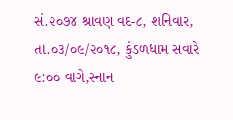સં.૨૦૭૪ શ્રાવણ વદ-૮, શનિવાર, તા.૦૩/૦૯/૨૦૧૮, કુંડળધામ સવારે ૯:૦૦ વાગે,સ્નાન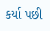કર્યા પછી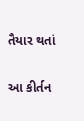તૈયાર થતાં

આ કીર્તન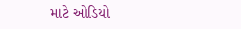માટે ઓડિયો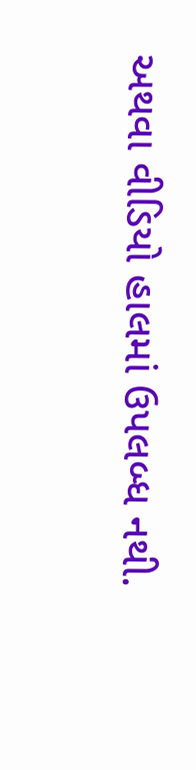અથવા વીડિયો હાલમાં ઉપલબ્ધ નથી.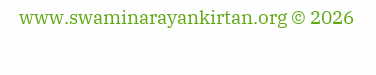www.swaminarayankirtan.org © 2026